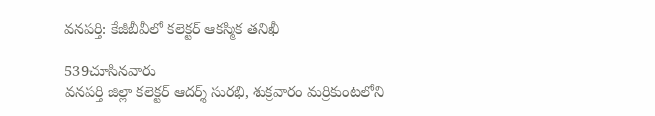వనపర్తి: కేజీబీవీలో కలెక్టర్ ఆకస్మిక తనిఖీ

539చూసినవారు
వనపర్తి జిల్లా కలెక్టర్ ఆదర్శ్ సురభి, శుక్రవారం మర్రికుంటలోని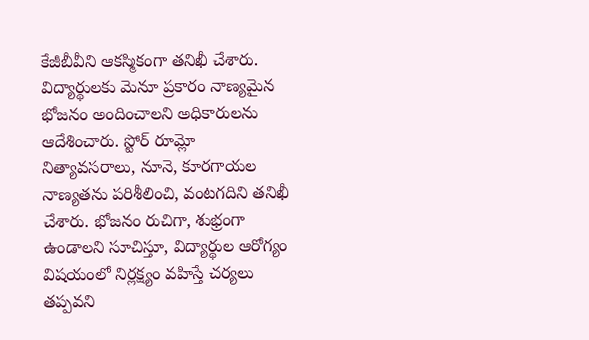కేజీబీవీని ఆకస్మికంగా తనిఖీ చేశారు. విద్యార్థులకు మెనూ ప్రకారం నాణ్యమైన భోజనం అందించాలని అధికారులను ఆదేశించారు. స్టోర్ రూమ్లో నిత్యావసరాలు, నూనె, కూరగాయల నాణ్యతను పరిశీలించి, వంటగదిని తనిఖీ చేశారు. భోజనం రుచిగా, శుభ్రంగా ఉండాలని సూచిస్తూ, విద్యార్థుల ఆరోగ్యం విషయంలో నిర్లక్ష్యం వహిస్తే చర్యలు తప్పవని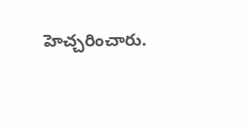హెచ్చరించారు.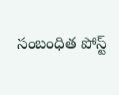సంబంధిత పోస్ట్